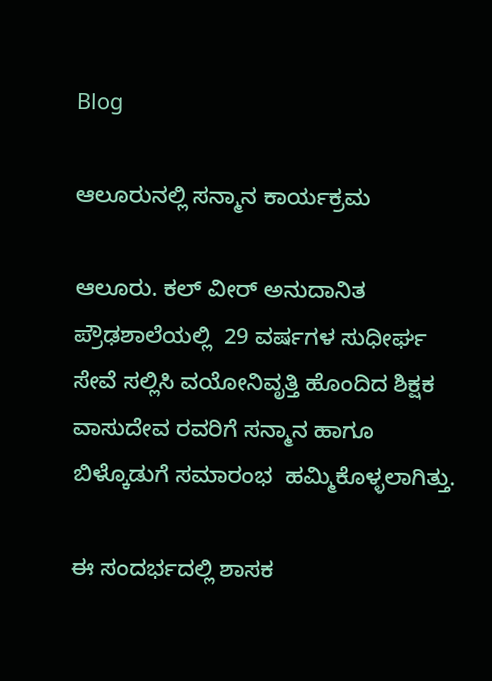Blog

ಆಲೂರುನಲ್ಲಿ ಸನ್ಮಾನ ಕಾರ್ಯಕ್ರಮ

ಆಲೂರು. ಕಲ್ ವೀರ್ ಅನುದಾನಿತ  ಪ್ರೌಢಶಾಲೆಯಲ್ಲಿ  29 ವರ್ಷಗಳ ಸುಧೀರ್ಘ ಸೇವೆ ಸಲ್ಲಿಸಿ ವಯೋನಿವೃತ್ತಿ ಹೊಂದಿದ ಶಿಕ್ಷಕ ವಾಸುದೇವ ರವರಿಗೆ ಸನ್ಮಾನ ಹಾಗೂ ಬಿಳ್ಕೊಡುಗೆ ಸಮಾರಂಭ  ಹಮ್ಮಿಕೊಳ್ಳಲಾಗಿತ್ತು.

ಈ ಸಂದರ್ಭದಲ್ಲಿ ಶಾಸಕ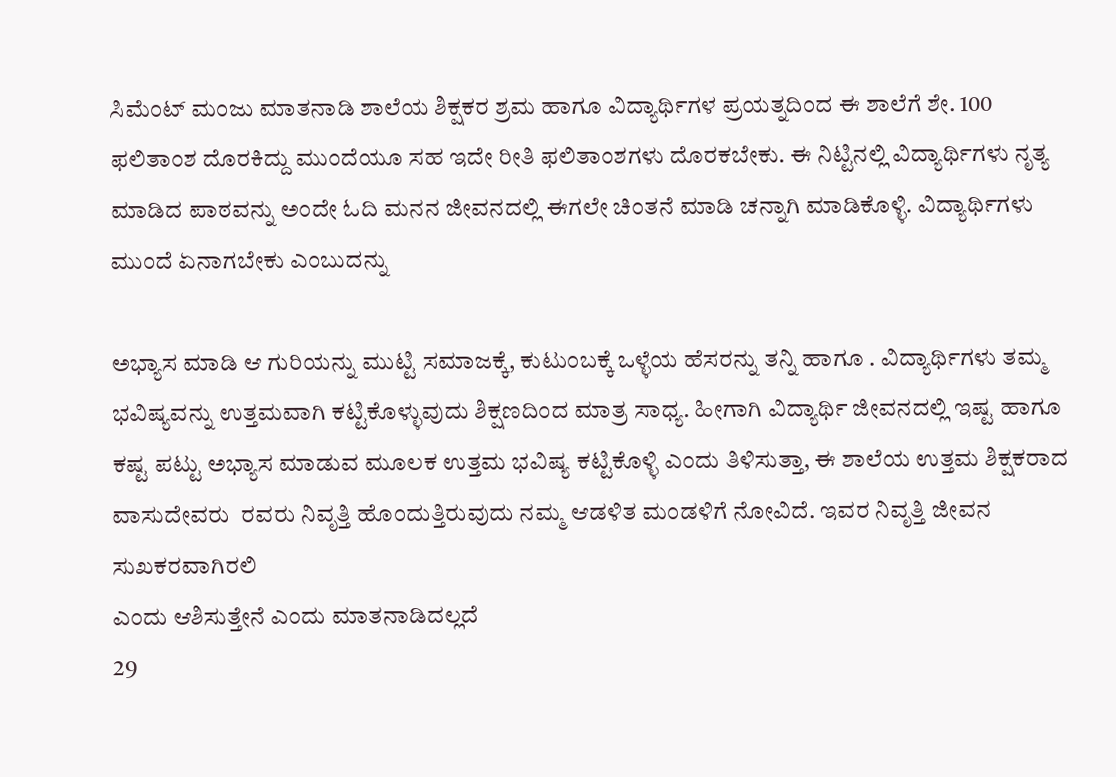ಸಿಮೆಂಟ್ ಮಂಜು ಮಾತನಾಡಿ ಶಾಲೆಯ ಶಿಕ್ಷಕರ ಶ್ರಮ ಹಾಗೂ ವಿದ್ಯಾರ್ಥಿಗಳ ಪ್ರಯತ್ನದಿಂದ ಈ ಶಾಲೆಗೆ ಶೇ. 100 ಫಲಿತಾಂಶ ದೊರಕಿದ್ದು ಮುಂದೆಯೂ ಸಹ ಇದೇ ರೀತಿ ಫಲಿತಾಂಶಗಳು ದೊರಕಬೇಕು. ಈ ನಿಟ್ಟಿನಲ್ಲಿ ವಿದ್ಯಾರ್ಥಿಗಳು ನೃತ್ಯ ಮಾಡಿದ ಪಾಠವನ್ನು ಅಂದೇ ಓದಿ ಮನನ ಜೀವನದಲ್ಲಿ ಈಗಲೇ ಚಿಂತನೆ ಮಾಡಿ ಚನ್ನಾಗಿ ಮಾಡಿಕೊಳ್ಳಿ. ವಿದ್ಯಾರ್ಥಿಗಳು ಮುಂದೆ ಏನಾಗಬೇಕು ಎಂಬುದನ್ನು

ಅಭ್ಯಾಸ ಮಾಡಿ ಆ ಗುರಿಯನ್ನು ಮುಟ್ಟಿ ಸಮಾಜಕ್ಕೆ, ಕುಟುಂಬಕ್ಕೆ ಒಳ್ಳೆಯ ಹೆಸರನ್ನು ತನ್ನಿ ಹಾಗೂ . ವಿದ್ಯಾರ್ಥಿಗಳು ತಮ್ಮ ಭವಿಷ್ಯವನ್ನು ಉತ್ತಮವಾಗಿ ಕಟ್ಟಿಕೊಳ್ಳುವುದು ಶಿಕ್ಷಣದಿಂದ ಮಾತ್ರ ಸಾಧ್ಯ. ಹೀಗಾಗಿ ವಿದ್ಯಾರ್ಥಿ ಜೀವನದಲ್ಲಿ ಇಷ್ಟ ಹಾಗೂ ಕಷ್ಟ ಪಟ್ಟು ಅಭ್ಯಾಸ ಮಾಡುವ ಮೂಲಕ ಉತ್ತಮ ಭವಿಷ್ಯ ಕಟ್ಟಿಕೊಳ್ಳಿ ಎಂದು ತಿಳಿಸುತ್ತಾ, ಈ ಶಾಲೆಯ ಉತ್ತಮ ಶಿಕ್ಷಕರಾದ ವಾಸುದೇವರು  ರವರು ನಿವೃತ್ತಿ ಹೊಂದುತ್ತಿರುವುದು ನಮ್ಮ ಆಡಳಿತ ಮಂಡಳಿಗೆ ನೋವಿದೆ. ಇವರ ನಿವೃತ್ತಿ ಜೀವನ ಸುಖಕರವಾಗಿರಲಿ
ಎಂದು ಆಶಿಸುತ್ತೇನೆ ಎಂದು ಮಾತನಾಡಿದಲ್ಲದೆ
29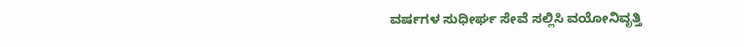ವರ್ಷಗಳ ಸುಧೀರ್ಘ ಸೇವೆ ಸಲ್ಲಿಸಿ ವಯೋನಿವೃತ್ತಿ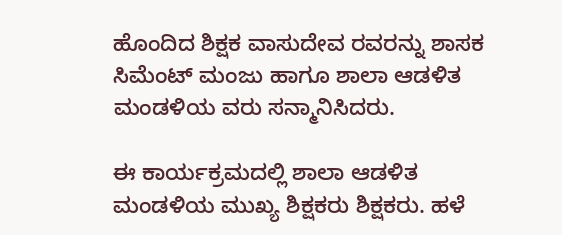ಹೊಂದಿದ ಶಿಕ್ಷಕ ವಾಸುದೇವ ರವರನ್ನು ಶಾಸಕ ಸಿಮೆಂಟ್ ಮಂಜು ಹಾಗೂ ಶಾಲಾ ಆಡಳಿತ ಮಂಡಳಿಯ ವರು ಸನ್ಮಾನಿಸಿದರು.

ಈ ಕಾರ್ಯಕ್ರಮದಲ್ಲಿ ಶಾಲಾ ಆಡಳಿತ ಮಂಡಳಿಯ ಮುಖ್ಯ ಶಿಕ್ಷಕರು ಶಿಕ್ಷಕರು. ಹಳೆ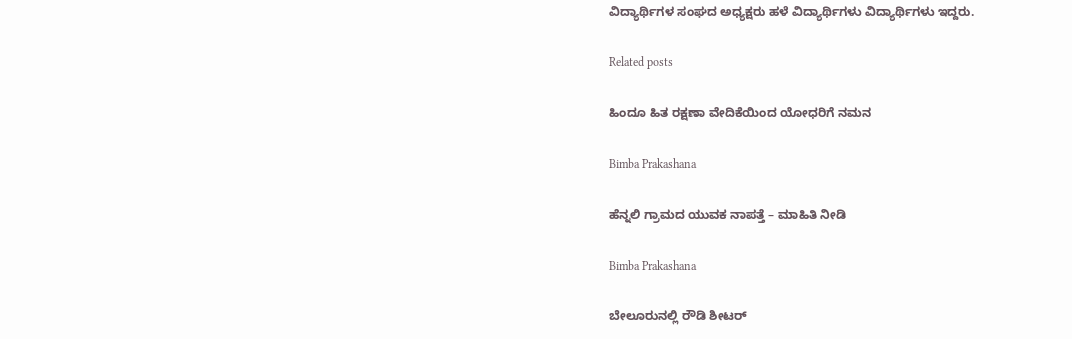ವಿದ್ಯಾರ್ಥಿಗಳ ಸಂಘದ ಅಧ್ಯಕ್ಷರು ಹಳೆ ವಿದ್ಯಾರ್ಥಿಗಳು ವಿದ್ಯಾರ್ಥಿಗಳು ಇದ್ದರು.

Related posts

ಹಿಂದೂ ಹಿತ ರಕ್ಷಣಾ ವೇದಿಕೆಯಿಂದ ಯೋಧರಿಗೆ ನಮನ

Bimba Prakashana

ಹೆನ್ನಲಿ ಗ್ರಾಮದ ಯುವಕ ನಾಪತ್ತೆ – ಮಾಹಿತಿ ನೀಡಿ

Bimba Prakashana

ಬೇಲೂರುನಲ್ಲಿ ರೌಡಿ ಶೀಟರ್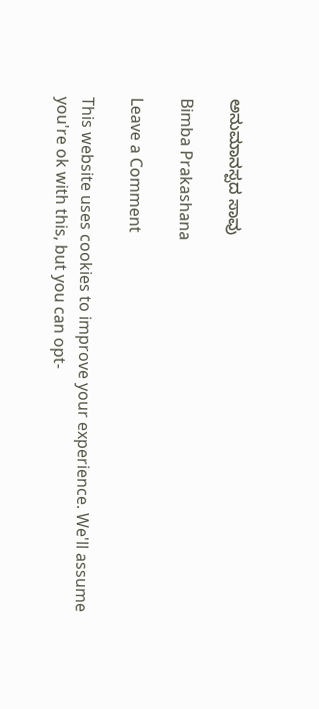ಅನುಮಾನಸ್ಪದ ಸಾವು

Bimba Prakashana

Leave a Comment

This website uses cookies to improve your experience. We'll assume you're ok with this, but you can opt-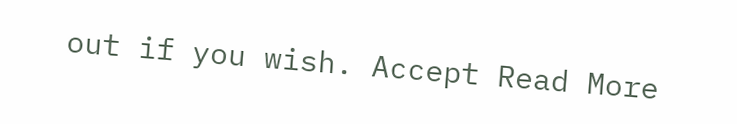out if you wish. Accept Read More